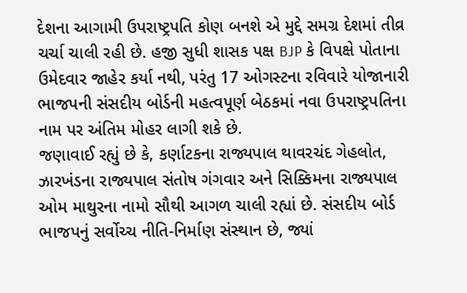દેશના આગામી ઉપરાષ્ટ્રપતિ કોણ બનશે એ મુદ્દે સમગ્ર દેશમાં તીવ્ર ચર્ચા ચાલી રહી છે. હજી સુધી શાસક પક્ષ BJP કે વિપક્ષે પોતાના ઉમેદવાર જાહેર કર્યા નથી, પરંતુ 17 ઓગસ્ટના રવિવારે યોજાનારી ભાજપની સંસદીય બોર્ડની મહત્વપૂર્ણ બેઠકમાં નવા ઉપરાષ્ટ્રપતિના નામ પર અંતિમ મોહર લાગી શકે છે.
જણાવાઈ રહ્યું છે કે, કર્ણાટકના રાજ્યપાલ થાવરચંદ ગેહલોત, ઝારખંડના રાજ્યપાલ સંતોષ ગંગવાર અને સિક્કિમના રાજ્યપાલ ઓમ માથુરના નામો સૌથી આગળ ચાલી રહ્યાં છે. સંસદીય બોર્ડ ભાજપનું સર્વોચ્ચ નીતિ-નિર્માણ સંસ્થાન છે, જ્યાં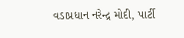વડાપ્રધાન નરેન્દ્ર મોદી, પાર્ટી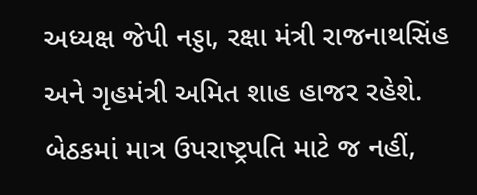અધ્યક્ષ જેપી નડ્ડા, રક્ષા મંત્રી રાજનાથસિંહ અને ગૃહમંત્રી અમિત શાહ હાજર રહેશે. બેઠકમાં માત્ર ઉપરાષ્ટ્રપતિ માટે જ નહીં,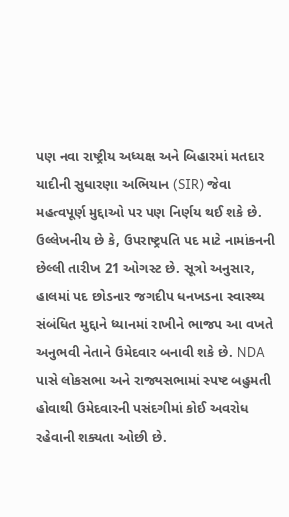પણ નવા રાષ્ટ્રીય અધ્યક્ષ અને બિહારમાં મતદાર યાદીની સુધારણા અભિયાન (SIR) જેવા મહત્વપૂર્ણ મુદ્દાઓ પર પણ નિર્ણય થઈ શકે છે.
ઉલ્લેખનીય છે કે, ઉપરાષ્ટ્રપતિ પદ માટે નામાંકનની છેલ્લી તારીખ 21 ઓગસ્ટ છે. સૂત્રો અનુસાર, હાલમાં પદ છોડનાર જગદીપ ધનખડના સ્વાસ્થ્ય સંબંધિત મુદ્દાને ધ્યાનમાં રાખીને ભાજપ આ વખતે અનુભવી નેતાને ઉમેદવાર બનાવી શકે છે. NDA પાસે લોકસભા અને રાજ્યસભામાં સ્પષ્ટ બહુમતી હોવાથી ઉમેદવારની પસંદગીમાં કોઈ અવરોધ રહેવાની શક્યતા ઓછી છે.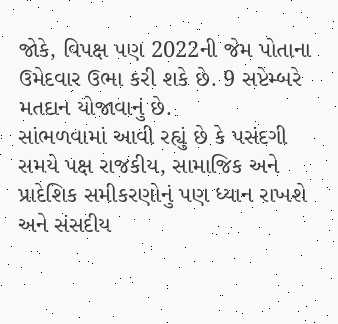જોકે, વિપક્ષ પણ 2022ની જેમ પોતાના ઉમેદવાર ઉભા કરી શકે છે. 9 સપ્ટેમ્બરે મતદાન યોજાવાનું છે.
સાંભળવામાં આવી રહ્યું છે કે પસંદગી સમયે પક્ષ રાજકીય, સામાજિક અને પ્રાદેશિક સમીકરણોનું પણ ધ્યાન રાખશે અને સંસદીય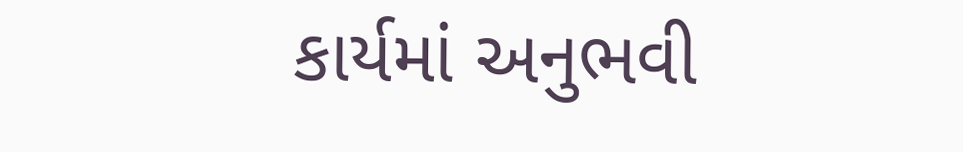કાર્યમાં અનુભવી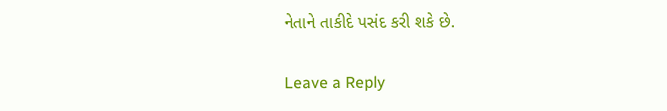નેતાને તાકીદે પસંદ કરી શકે છે.

Leave a Reply